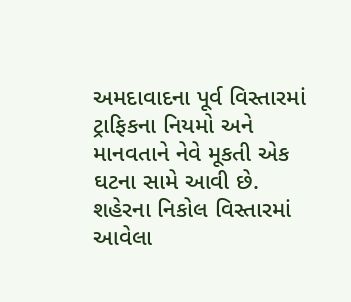અમદાવાદના પૂર્વ વિસ્તારમાં ટ્રાફિકના નિયમો અને માનવતાને નેવે મૂકતી એક ઘટના સામે આવી છે. શહેરના નિકોલ વિસ્તારમાં આવેલા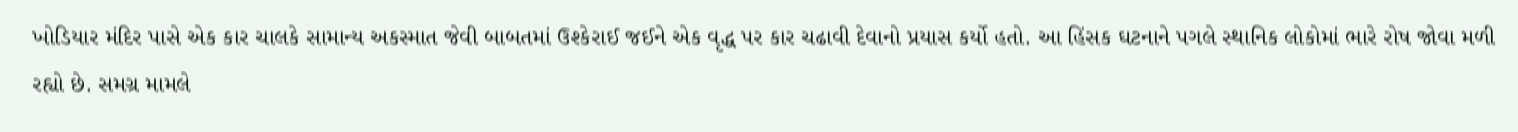ખોડિયાર મંદિર પાસે એક કાર ચાલકે સામાન્ય અકસ્માત જેવી બાબતમાં ઉશ્કેરાઈ જઈને એક વૃદ્ધ પર કાર ચઢાવી દેવાનો પ્રયાસ કર્યો હતો. આ હિંસક ઘટનાને પગલે સ્થાનિક લોકોમાં ભારે રોષ જોવા મળી રહ્યો છે. સમગ્ર મામલે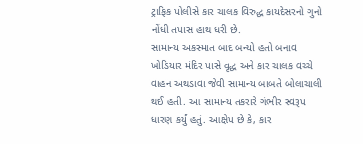ટ્રાફિક પોલીસે કાર ચાલક વિરુદ્ધ કાયદેસરનો ગુનો નોંધી તપાસ હાથ ધરી છે.
સામાન્ય અકસ્માત બાદ બન્યો હતો બનાવ
ખોડિયાર મંદિર પાસે વૃદ્ધ અને કાર ચાલક વચ્ચે વાહન અથડાવા જેવી સામાન્ય બાબતે બોલાચાલી થઈ હતી. આ સામાન્ય તકરારે ગંભીર સ્વરૂપ ધારણ કર્યું હતું. આક્ષેપ છે કે, કાર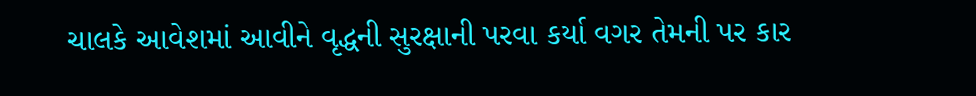ચાલકે આવેશમાં આવીને વૃદ્ધની સુરક્ષાની પરવા કર્યા વગર તેમની પર કાર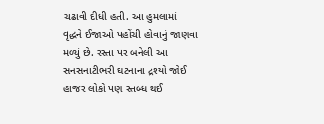ચઢાવી દીધી હતી. આ હુમલામાં વૃદ્ધને ઈજાઓ પહોંચી હોવાનું જાણવા મળ્યું છે. રસ્તા પર બનેલી આ સનસનાટીભરી ઘટનાના દ્રશ્યો જોઈ હાજર લોકો પણ સ્તબ્ધ થઈ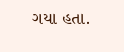ગયા હતા.